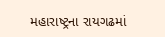મહારાષ્ટ્રના રાયગઢમાં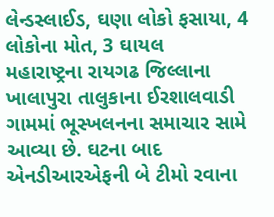લેન્ડસ્લાઈડ, ઘણા લોકો ફસાયા, 4 લોકોના મોત, 3 ઘાયલ
મહારાષ્ટ્રના રાયગઢ જિલ્લાના ખાલાપુરા તાલુકાના ઈરશાલવાડી ગામમાં ભૂસ્ખલનના સમાચાર સામે આવ્યા છે. ઘટના બાદ એનડીઆરએફની બે ટીમો રવાના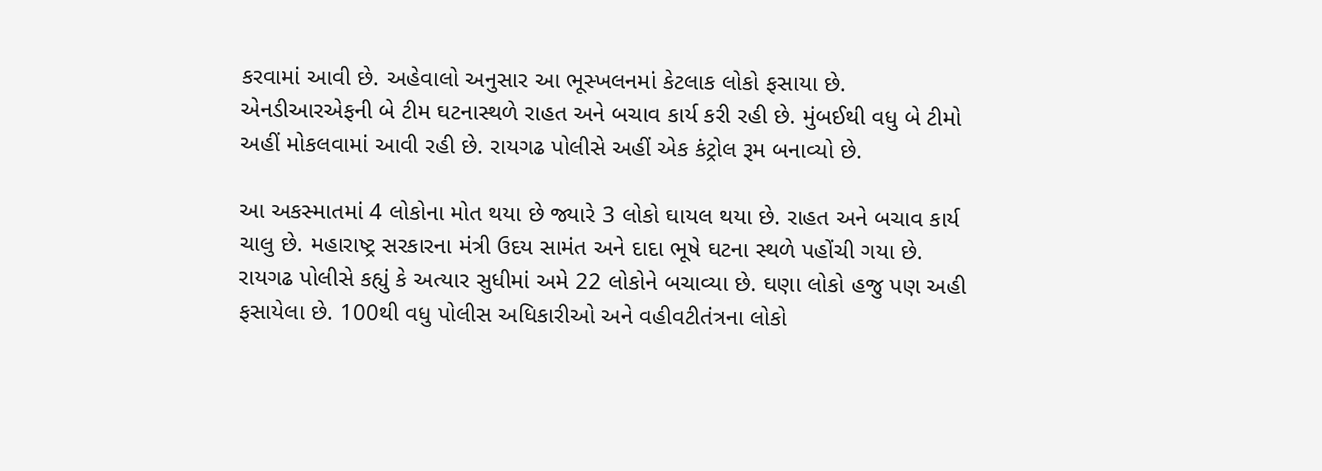કરવામાં આવી છે. અહેવાલો અનુસાર આ ભૂસ્ખલનમાં કેટલાક લોકો ફસાયા છે.
એનડીઆરએફની બે ટીમ ઘટનાસ્થળે રાહત અને બચાવ કાર્ય કરી રહી છે. મુંબઈથી વધુ બે ટીમો અહીં મોકલવામાં આવી રહી છે. રાયગઢ પોલીસે અહીં એક કંટ્રોલ રૂમ બનાવ્યો છે.

આ અકસ્માતમાં 4 લોકોના મોત થયા છે જ્યારે 3 લોકો ઘાયલ થયા છે. રાહત અને બચાવ કાર્ય ચાલુ છે. મહારાષ્ટ્ર સરકારના મંત્રી ઉદય સામંત અને દાદા ભૂષે ઘટના સ્થળે પહોંચી ગયા છે.
રાયગઢ પોલીસે કહ્યું કે અત્યાર સુધીમાં અમે 22 લોકોને બચાવ્યા છે. ઘણા લોકો હજુ પણ અહી ફસાયેલા છે. 100થી વધુ પોલીસ અધિકારીઓ અને વહીવટીતંત્રના લોકો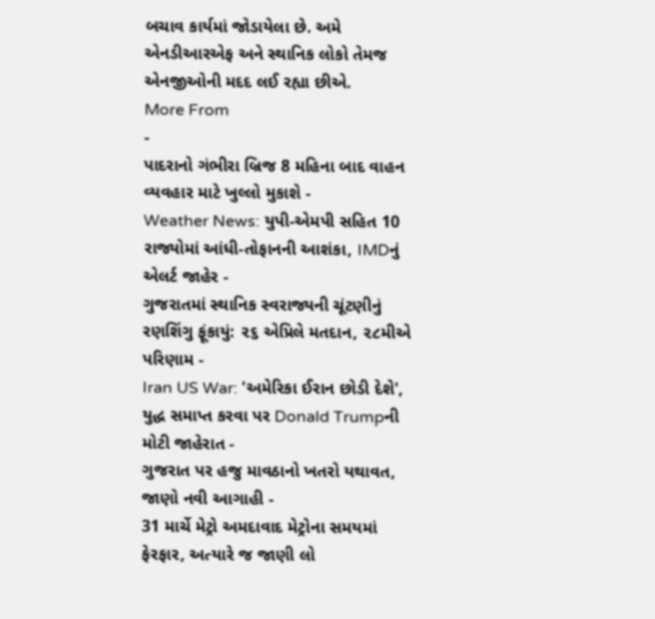બચાવ કાર્યમાં જોડાયેલા છે. અમે એનડીઆરએફ અને સ્થાનિક લોકો તેમજ એનજીઓની મદદ લઈ રહ્યા છીએ.
More From
-
પાદરાનો ગંભીરા બ્રિજ 8 મહિના બાદ વાહન વ્યવહાર માટે ખુલ્લો મુકાશે -
Weather News: યુપી-એમપી સહિત 10 રાજ્યોમાં આંધી-તોફાનની આશંકા, IMDનું એલર્ટ જાહેર -
ગુજરાતમાં સ્થાનિક સ્વરાજ્યની ચૂંટણીનું રણશિંગુ ફૂંકાયું: ૨૬ એપ્રિલે મતદાન, ૨૮મીએ પરિણામ -
Iran US War: 'અમેરિકા ઈરાન છોડી દેશે', યુદ્ધ સમાપ્ત કરવા પર Donald Trumpની મોટી જાહેરાત -
ગુજરાત પર હજુ માવઠાનો ખતરો યથાવત, જાણો નવી આગાહી -
31 માર્ચે મેટ્રો અમદાવાદ મેટ્રોના સમયમાં ફેરફાર, અત્યારે જ જાણી લો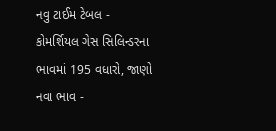નવુ ટાઈમ ટેબલ -
કોમર્શિયલ ગેસ સિલિન્ડરના ભાવમાં 195 વધારો, જાણો નવા ભાવ -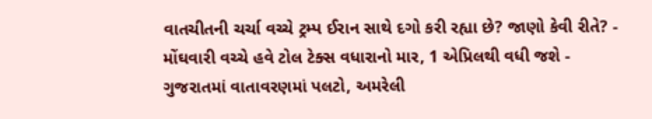વાતચીતની ચર્ચા વચ્ચે ટ્રમ્પ ઈરાન સાથે દગો કરી રહ્યા છે? જાણો કેવી રીતે? -
મોંઘવારી વચ્ચે હવે ટોલ ટેક્સ વધારાનો માર, 1 એપ્રિલથી વધી જશે -
ગુજરાતમાં વાતાવરણમાં પલટો, અમરેલી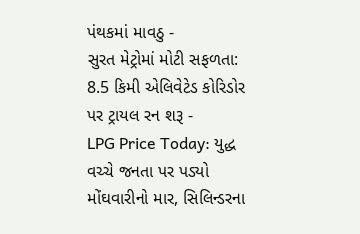પંથકમાં માવઠુ -
સુરત મેટ્રોમાં મોટી સફળતા: 8.5 કિમી એલિવેટેડ કોરિડોર પર ટ્રાયલ રન શરૂ -
LPG Price Today: યુદ્ધ વચ્ચે જનતા પર પડ્યો મોંઘવારીનો માર, સિલિન્ડરના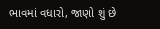ભાવમાં વધારો, જાણો શું છે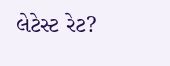લેટેસ્ટ રેટ?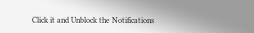Click it and Unblock the Notifications